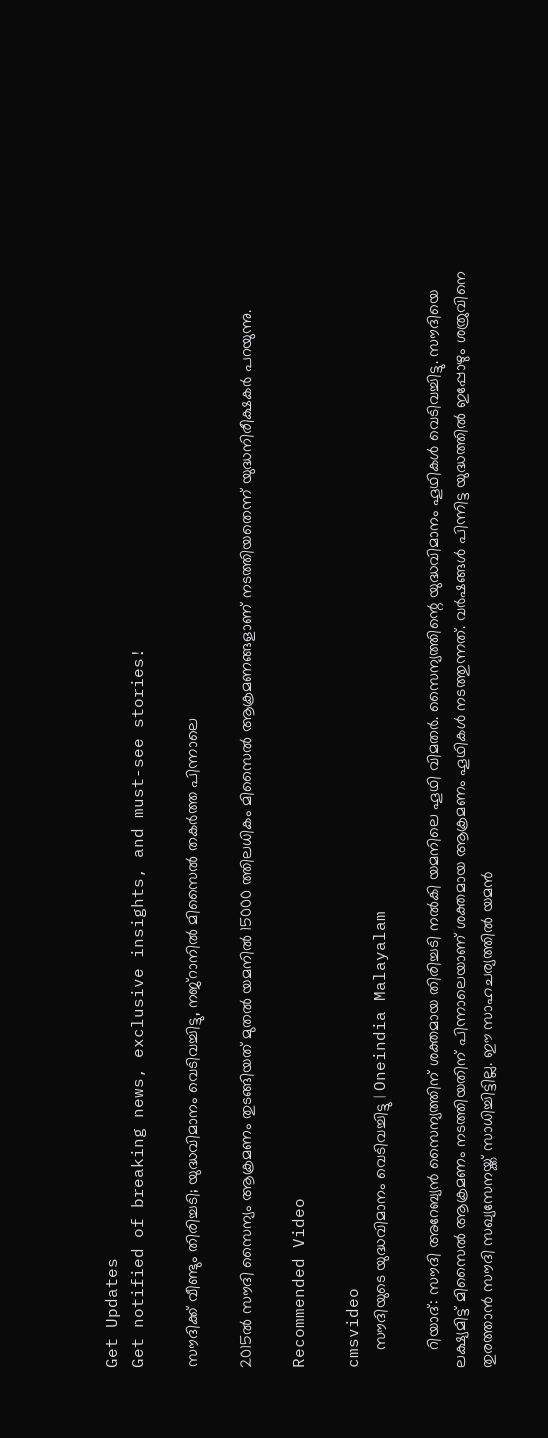Get Updates
Get notified of breaking news, exclusive insights, and must-see stories!

സൗദിക്ക് വീണ്ടും തിരിച്ചടി; യുദ്ധവിമാനം വെടിവച്ചിട്ടു, നജ്‌റാനില്‍ മിസൈല്‍ തകര്‍ത്ത പിന്നാലെ

2015ല്‍ സൗദി സൈന്യം ആക്രമണം തുടങ്ങിയത് മുതല്‍ യമനില്‍ 15000 ത്തിലധികം മിസൈല്‍ ആക്രമണങ്ങളാണ് നടത്തിയതെന്ന് യുദ്ധനിരീക്ഷകര്‍ പറയുന്നു.

Recommended Video

cmsvideo
    സൗദിയുടെ യുദ്ധവിമാനം വെടിവച്ചിട്ടു | Oneindia Malayalam

    റിയാദ്: സൗദി അറേബ്യന്‍ സൈന്യത്തിന് ശക്തമായ തിരിച്ചടി നല്‍കി യമനിലെ ഹൂഥി വിമതര്‍. സൈന്യത്തിന്റെ യുദ്ധവിമാനം ഹൂഥികള്‍ വെടിവച്ചിട്ടു. സൗദിയെ ലക്ഷ്യമിട്ട് മിസൈല്‍ ആക്രമണം നടത്തിയതിന് പിന്നാലെയാണ് ശക്തമായ ആക്രമണം ഹൂഥികള്‍ നടത്തുന്നത്. വര്‍ഷങ്ങള്‍ പിന്നിട്ട യുദ്ധത്തില്‍ ഇപ്പോഴും ശത്രുവിനെ തുരത്താന്‍ സൗദി സഖ്യസേനയ്ക്ക് സാധിച്ചിട്ടില്ല. ഈ സാഹചര്യത്തില്‍ യമന്‍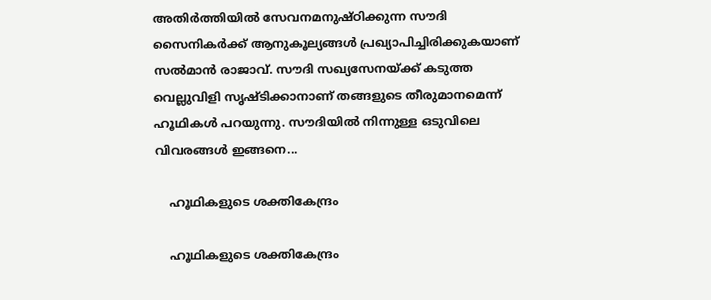അതിര്‍ത്തിയില്‍ സേവനമനുഷ്ഠിക്കുന്ന സൗദി സൈനികര്‍ക്ക് ആനുകൂല്യങ്ങള്‍ പ്രഖ്യാപിച്ചിരിക്കുകയാണ് സല്‍മാന്‍ രാജാവ്. സൗദി സഖ്യസേനയ്ക്ക് കടുത്ത വെല്ലുവിളി സൃഷ്ടിക്കാനാണ് തങ്ങളുടെ തീരുമാനമെന്ന് ഹൂഥികള്‍ പറയുന്നു. സൗദിയില്‍ നിന്നുള്ള ഒടുവിലെ വിവരങ്ങള്‍ ഇങ്ങനെ...

    ഹൂഥികളുടെ ശക്തികേന്ദ്രം

    ഹൂഥികളുടെ ശക്തികേന്ദ്രം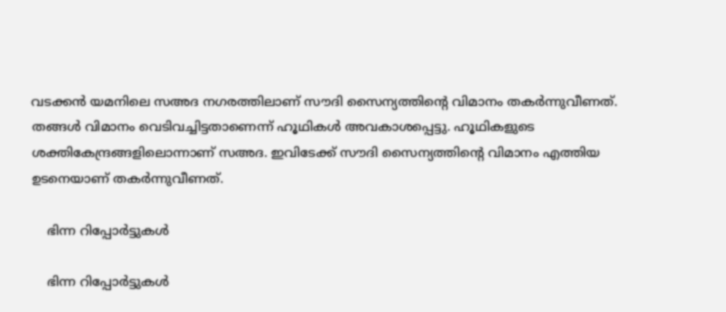വടക്കന്‍ യമനിലെ സഅദ നഗരത്തിലാണ് സൗദി സൈന്യത്തിന്റെ വിമാനം തകര്‍ന്നുവീണത്. തങ്ങള്‍ വിമാനം വെടിവച്ചിട്ടതാണെന്ന് ഹൂഥികള്‍ അവകാശപ്പെട്ടു. ഹൂഥികളുടെ ശക്തികേന്ദ്രങ്ങളിലൊന്നാണ് സഅദ. ഇവിടേക്ക് സൗദി സൈന്യത്തിന്റെ വിമാനം എത്തിയ ഉടനെയാണ് തകര്‍ന്നുവീണത്.

    ഭിന്ന റിപ്പോര്‍ട്ടുകള്‍

    ഭിന്ന റിപ്പോര്‍ട്ടുകള്‍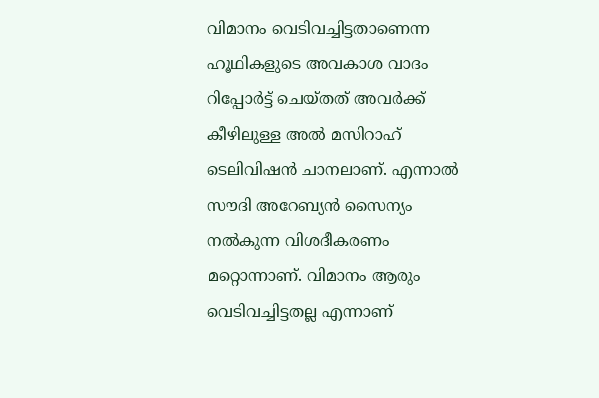വിമാനം വെടിവച്ചിട്ടതാണെന്ന ഹൂഥികളുടെ അവകാശ വാദം റിപ്പോര്‍ട്ട് ചെയ്തത് അവര്‍ക്ക് കീഴിലുള്ള അല്‍ മസിറാഹ് ടെലിവിഷന്‍ ചാനലാണ്. എന്നാല്‍ സൗദി അറേബ്യന്‍ സൈന്യം നല്‍കുന്ന വിശദീകരണം മറ്റൊന്നാണ്. വിമാനം ആരും വെടിവച്ചിട്ടതല്ല എന്നാണ്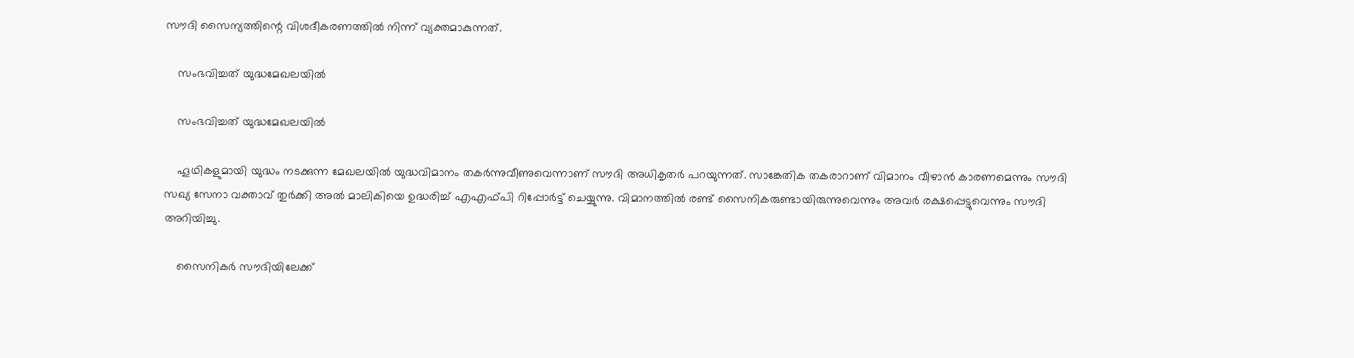സൗദി സൈന്യത്തിന്റെ വിശദീകരണത്തില്‍ നിന്ന് വ്യക്തമാകുന്നത്.

    സംഭവിച്ചത് യുദ്ധമേഖലയില്‍

    സംഭവിച്ചത് യുദ്ധമേഖലയില്‍

    ഹൂഥികളുമായി യുദ്ധം നടക്കുന്ന മേഖലയില്‍ യുദ്ധവിമാനം തകര്‍ന്നുവീണുവെന്നാണ് സൗദി അധികൃതര്‍ പറയുന്നത്. സാങ്കേതിക തകരാറാണ് വിമാനം വീഴാന്‍ കാരണമെന്നും സൗദി സഖ്യ സേനാ വക്താവ് തുര്‍ക്കി അല്‍ മാലികിയെ ഉദ്ധരിച്ച് എഎഫ്പി റിപ്പോര്‍ട്ട് ചെയ്യുന്നു. വിമാനത്തില്‍ രണ്ട് സൈനികരുണ്ടായിരുന്നുവെന്നും അവര്‍ രക്ഷപ്പെട്ടുവെന്നും സൗദി അറിയിച്ചു.

    സൈനികര്‍ സൗദിയിലേക്ക്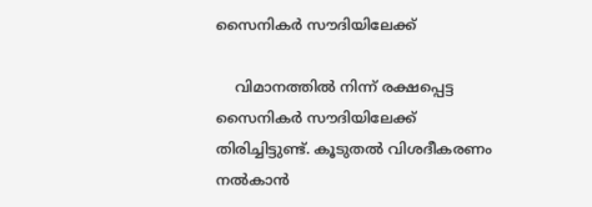സൈനികര്‍ സൗദിയിലേക്ക്

    വിമാനത്തില്‍ നിന്ന് രക്ഷപ്പെട്ട സൈനികര്‍ സൗദിയിലേക്ക് തിരിച്ചിട്ടുണ്ട്. കൂടുതല്‍ വിശദീകരണം നല്‍കാന്‍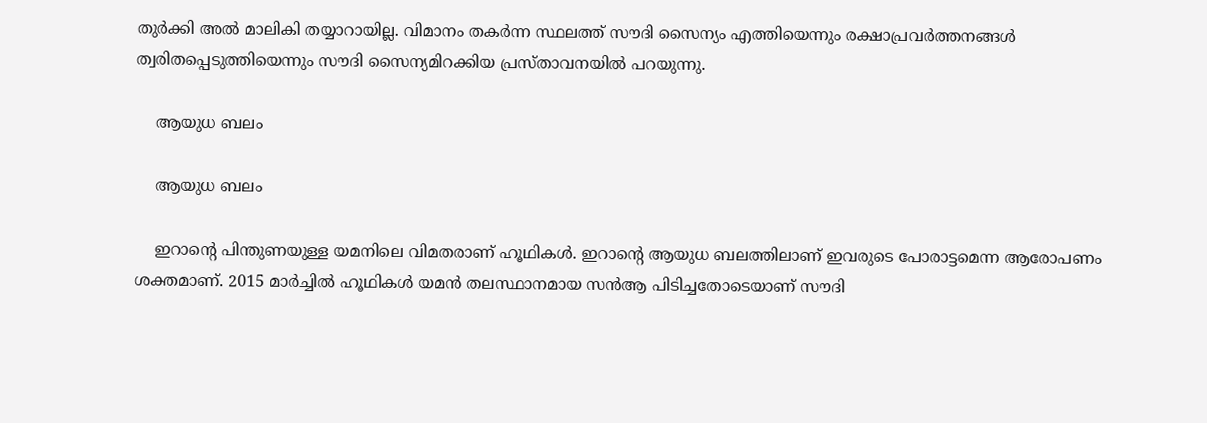തുര്‍ക്കി അല്‍ മാലികി തയ്യാറായില്ല. വിമാനം തകര്‍ന്ന സ്ഥലത്ത് സൗദി സൈന്യം എത്തിയെന്നും രക്ഷാപ്രവര്‍ത്തനങ്ങള്‍ ത്വരിതപ്പെടുത്തിയെന്നും സൗദി സൈന്യമിറക്കിയ പ്രസ്താവനയില്‍ പറയുന്നു.

    ആയുധ ബലം

    ആയുധ ബലം

    ഇറാന്റെ പിന്തുണയുള്ള യമനിലെ വിമതരാണ് ഹൂഥികള്‍. ഇറാന്റെ ആയുധ ബലത്തിലാണ് ഇവരുടെ പോരാട്ടമെന്ന ആരോപണം ശക്തമാണ്. 2015 മാര്‍ച്ചില്‍ ഹൂഥികള്‍ യമന്‍ തലസ്ഥാനമായ സന്‍ആ പിടിച്ചതോടെയാണ് സൗദി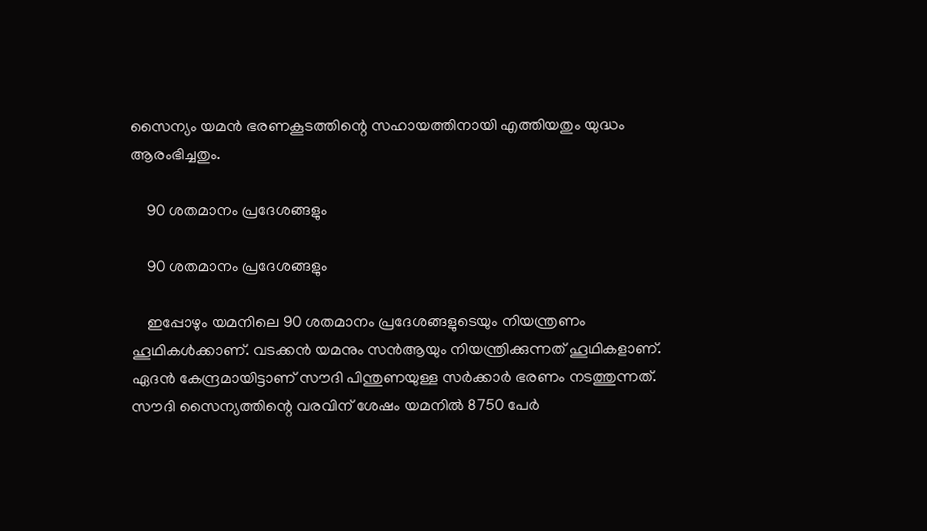സൈന്യം യമന്‍ ഭരണകൂടത്തിന്റെ സഹായത്തിനായി എത്തിയതും യുദ്ധം ആരംഭിച്ചതും.

    90 ശതമാനം പ്രദേശങ്ങളും

    90 ശതമാനം പ്രദേശങ്ങളും

    ഇപ്പോഴും യമനിലെ 90 ശതമാനം പ്രദേശങ്ങളുടെയും നിയന്ത്രണം ഹൂഥികള്‍ക്കാണ്. വടക്കന്‍ യമനും സന്‍ആയും നിയന്ത്രിക്കുന്നത് ഹൂഥികളാണ്. ഏദന്‍ കേന്ദ്രമായിട്ടാണ് സൗദി പിന്തുണയുള്ള സര്‍ക്കാര്‍ ഭരണം നടത്തുന്നത്. സൗദി സൈന്യത്തിന്റെ വരവിന് ശേഷം യമനില്‍ 8750 പേര്‍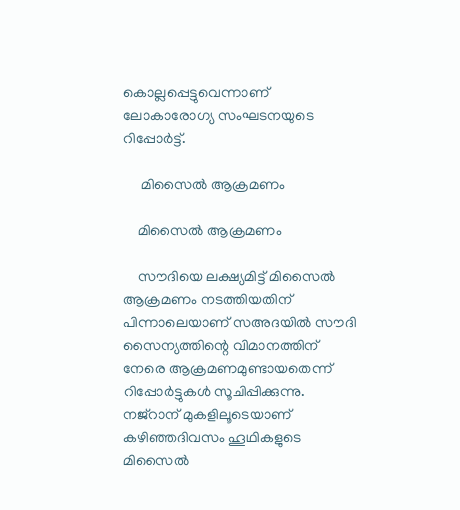കൊല്ലപ്പെട്ടുവെന്നാണ് ലോകാരോഗ്യ സംഘടനയുടെ റിപ്പോര്‍ട്ട്.

     മിസൈല്‍ ആക്രമണം

    മിസൈല്‍ ആക്രമണം

    സൗദിയെ ലക്ഷ്യമിട്ട് മിസൈല്‍ ആക്രമണം നടത്തിയതിന് പിന്നാലെയാണ് സഅദയില്‍ സൗദി സൈന്യത്തിന്റെ വിമാനത്തിന് നേരെ ആക്രമണമുണ്ടായതെന്ന് റിപ്പോര്‍ട്ടുകള്‍ സൂചിപ്പിക്കുന്നു. നജ്‌റാന് മുകളിലൂടെയാണ് കഴിഞ്ഞദിവസം ഹൂഥികളുടെ മിസൈല്‍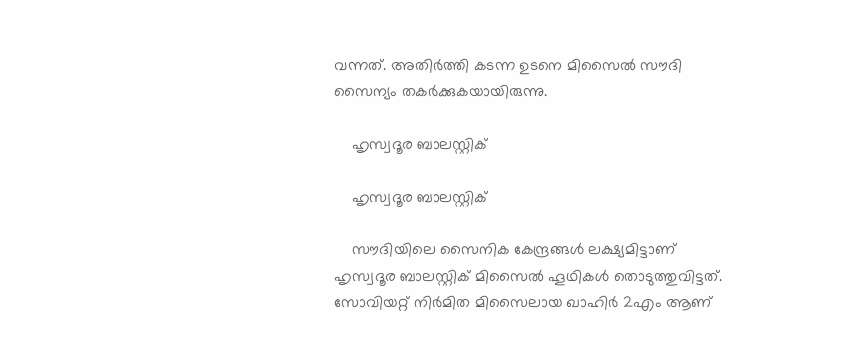വന്നത്. അതിര്‍ത്തി കടന്ന ഉടനെ മിസൈല്‍ സൗദി സൈന്യം തകര്‍ക്കുകയായിരുന്നു.

    ഹൃസ്വദൂര ബാലസ്റ്റിക്

    ഹൃസ്വദൂര ബാലസ്റ്റിക്

    സൗദിയിലെ സൈനിക കേന്ദ്രങ്ങള്‍ ലക്ഷ്യമിട്ടാണ് ഹൃസ്വദൂര ബാലസ്റ്റിക് മിസൈല്‍ ഹൂഥികള്‍ തൊടുത്തുവിട്ടത്. സോവിയറ്റ് നിര്‍മിത മിസൈലായ ഖാഹിര്‍ 2എം ആണ്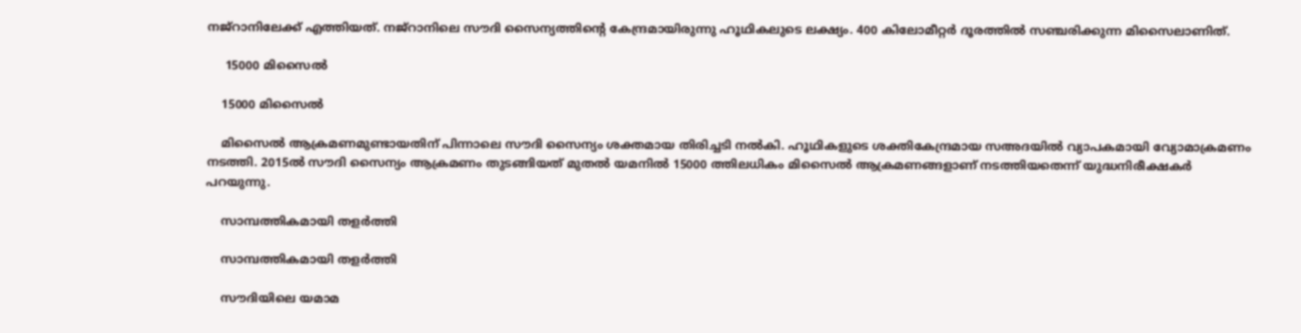നജ്‌റാനിലേക്ക് എത്തിയത്. നജ്‌റാനിലെ സൗദി സൈന്യത്തിന്റെ കേന്ദ്രമായിരുന്നു ഹൂഥികലുടെ ലക്ഷ്യം. 400 കിലോമീറ്റര്‍ ദൂരത്തില്‍ സഞ്ചരിക്കുന്ന മിസൈലാണിത്.

     15000 മിസൈല്‍

    15000 മിസൈല്‍

    മിസൈല്‍ ആക്രമണമുണ്ടായതിന് പിന്നാലെ സൗദി സൈന്യം ശക്തമായ തിരിച്ചടി നല്‍കി. ഹൂഥികളുടെ ശക്തികേന്ദ്രമായ സഅദയില്‍ വ്യാപകമായി വ്യോമാക്രമണം നടത്തി. 2015ല്‍ സൗദി സൈന്യം ആക്രമണം തുടങ്ങിയത് മുതല്‍ യമനില്‍ 15000 ത്തിലധികം മിസൈല്‍ ആക്രമണങ്ങളാണ് നടത്തിയതെന്ന് യുദ്ധനിരീക്ഷകര്‍ പറയുന്നു.

    സാമ്പത്തികമായി തളര്‍ത്തി

    സാമ്പത്തികമായി തളര്‍ത്തി

    സൗദിയിലെ യമാമ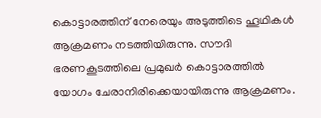കൊട്ടാരത്തിന് നേരെയും അടുത്തിടെ ഹൂഥികള്‍ ആക്രമണം നടത്തിയിരുന്നു. സൗദി ഭരണകൂടത്തിലെ പ്രമുഖര്‍ കൊട്ടാരത്തില്‍ യോഗം ചേരാനിരിക്കെയായിരുന്നു ആക്രമണം.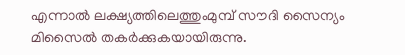എന്നാല്‍ ലക്ഷ്യത്തിലെത്തുംമുമ്പ് സൗദി സൈന്യം മിസൈല്‍ തകര്‍ക്കുകയായിരുന്നു.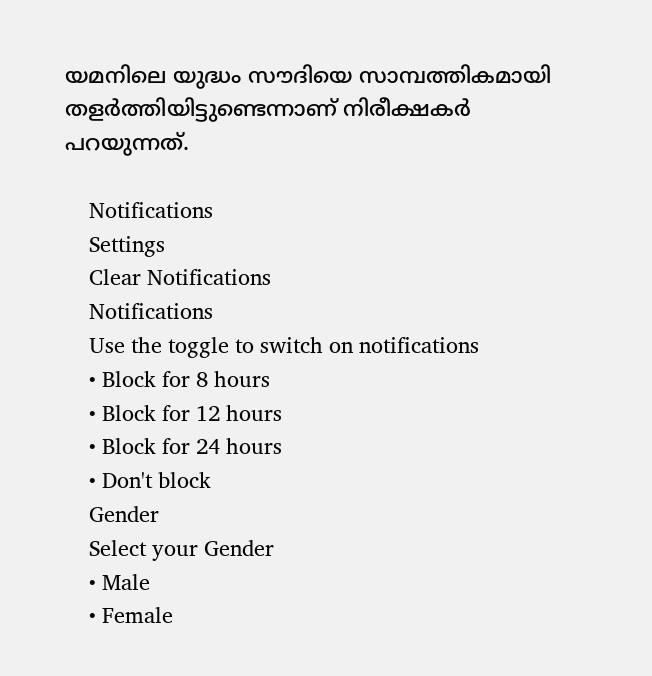യമനിലെ യുദ്ധം സൗദിയെ സാമ്പത്തികമായി തളര്‍ത്തിയിട്ടുണ്ടെന്നാണ് നിരീക്ഷകര്‍ പറയുന്നത്.

    Notifications
    Settings
    Clear Notifications
    Notifications
    Use the toggle to switch on notifications
    • Block for 8 hours
    • Block for 12 hours
    • Block for 24 hours
    • Don't block
    Gender
    Select your Gender
    • Male
    • Female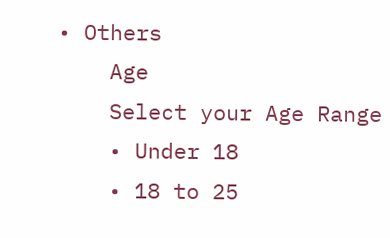• Others
    Age
    Select your Age Range
    • Under 18
    • 18 to 25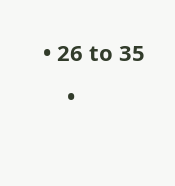• 26 to 35
    •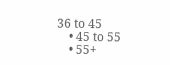36 to 45
    • 45 to 55
    • 55+